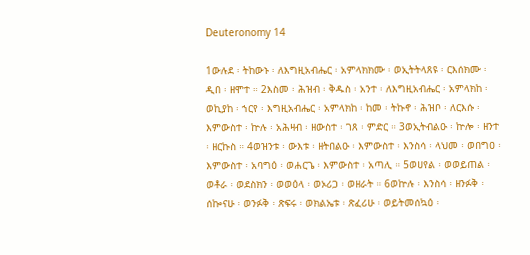Deuteronomy 14

1ውሉደ ፡ ትከውኑ ፡ ለእግዚአብሔር ፡ አምላክክሙ ፡ ወኢትትላጸዩ ፡ ርእሰክሙ ፡ ዲበ ፡ ዘሞተ ። 2እስመ ፡ ሕዝብ ፡ ቅዱስ ፡ አንተ ፡ ለእግዚአብሔር ፡ አምላክከ ፡ ወኪያከ ፡ ኀርየ ፡ እግዚአብሔር ፡ አምላክከ ፡ ከመ ፡ ትኩኖ ፡ ሕዝቦ ፡ ለርእሱ ፡ እምውስተ ፡ ኵሉ ፡ አሕዛብ ፡ ዘውስተ ፡ ገጸ ፡ ምድር ። 3ወኢትብልዑ ፡ ኵሎ ፡ ዘንተ ፡ ዘርኩስ ። 4ወዝንቱ ፡ ውእቱ ፡ ዘትበልዑ ፡ እምውስተ ፡ እንስሳ ፡ ላህመ ፡ ወበግዐ ፡ እምውስተ ፡ አባግዕ ፡ ወሐርጌ ፡ እምውስተ ፡ አጣሊ ። 5ወሀየል ፡ ወወይጠል ፡ ወቶራ ፡ ወደስክን ፡ ወወዕላ ፡ ወኦሪጋ ፡ ወዘራት ። 6ወኵሉ ፡ እንስሳ ፡ ዘንፉቅ ፡ ሰኰናሁ ፡ ወንፉቅ ፡ ጽፍሩ ፡ ወክልኤቱ ፡ ጽፈሪሁ ፡ ወይትመሰኳዕ ፡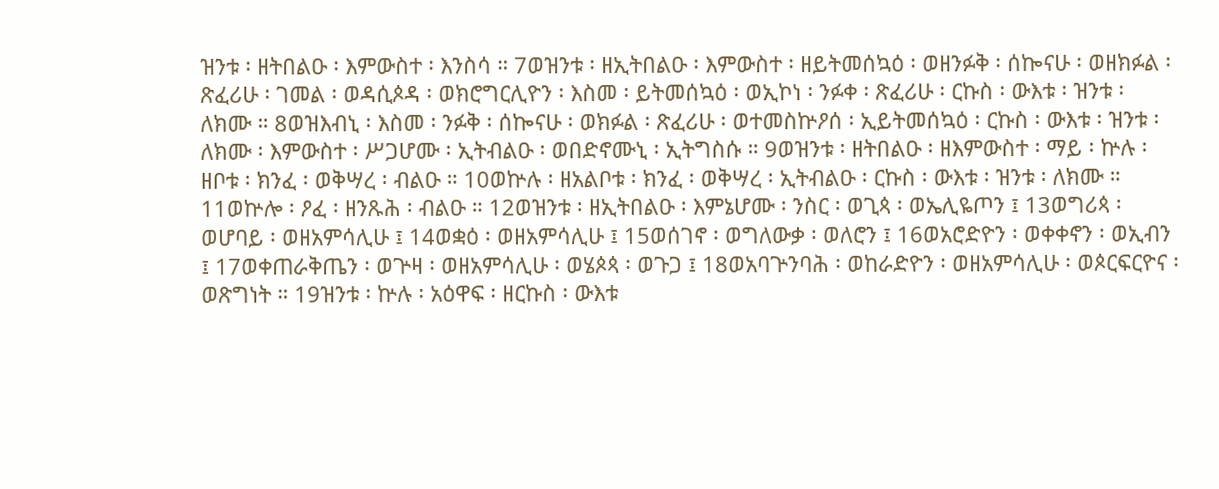ዝንቱ ፡ ዘትበልዑ ፡ እምውስተ ፡ እንስሳ ። 7ወዝንቱ ፡ ዘኢትበልዑ ፡ እምውስተ ፡ ዘይትመሰኳዕ ፡ ወዘንፉቅ ፡ ሰኰናሁ ፡ ወዘክፉል ፡ ጽፈሪሁ ፡ ገመል ፡ ወዳሲጶዳ ፡ ወክሮግርሊዮን ፡ እስመ ፡ ይትመሰኳዕ ፡ ወኢኮነ ፡ ንፉቀ ፡ ጽፈሪሁ ፡ ርኩስ ፡ ውእቱ ፡ ዝንቱ ፡ ለክሙ ። 8ወዝእብኒ ፡ እስመ ፡ ንፉቅ ፡ ሰኰናሁ ፡ ወክፉል ፡ ጽፈሪሁ ፡ ወተመስኵዖሰ ፡ ኢይትመሰኳዕ ፡ ርኩስ ፡ ውእቱ ፡ ዝንቱ ፡ ለክሙ ፡ እምውስተ ፡ ሥጋሆሙ ፡ ኢትብልዑ ፡ ወበድኖሙኒ ፡ ኢትግስሱ ። 9ወዝንቱ ፡ ዘትበልዑ ፡ ዘእምውስተ ፡ ማይ ፡ ኵሉ ፡ ዘቦቱ ፡ ክንፈ ፡ ወቅሣረ ፡ ብልዑ ። 10ወኵሉ ፡ ዘአልቦቱ ፡ ክንፈ ፡ ወቅሣረ ፡ ኢትብልዑ ፡ ርኩስ ፡ ውእቱ ፡ ዝንቱ ፡ ለክሙ ። 11ወኵሎ ፡ ዖፈ ፡ ዘንጹሕ ፡ ብልዑ ። 12ወዝንቱ ፡ ዘኢትበልዑ ፡ እምኔሆሙ ፡ ንስር ፡ ወጊጳ ፡ ወኤሊዬጦን ፤ 13ወግሪጳ ፡ ወሆባይ ፡ ወዘአምሳሊሁ ፤ 14ወቋዕ ፡ ወዘአምሳሊሁ ፤ 15ወሰገኖ ፡ ወግለውቃ ፡ ወለሮን ፤ 16ወአሮድዮን ፡ ወቀቀኖን ፡ ወኢብን ፤ 17ወቀጠራቅጤን ፡ ወጕዛ ፡ ወዘአምሳሊሁ ፡ ወሄጶጳ ፡ ወጉጋ ፤ 18ወአባጕንባሕ ፡ ወከራድዮን ፡ ወዘአምሳሊሁ ፡ ወጶርፍርዮና ፡ ወጽግነት ። 19ዝንቱ ፡ ኵሉ ፡ አዕዋፍ ፡ ዘርኩስ ፡ ውእቱ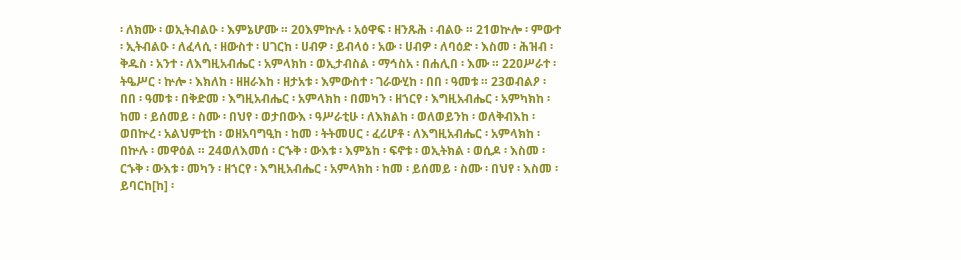፡ ለክሙ ፡ ወኢትብልዑ ፡ እምኔሆሙ ። 20እምኵሉ ፡ አዕዋፍ ፡ ዘንጹሕ ፡ ብልዑ ። 21ወኵሎ ፡ ምውተ ፡ ኢትብልዑ ፡ ለፈላሲ ፡ ዘውስተ ፡ ሀገርከ ፡ ሀብዎ ፡ ይብላዕ ፡ አው ፡ ሀብዎ ፡ ለባዕድ ፡ እስመ ፡ ሕዝብ ፡ ቅዱስ ፡ አንተ ፡ ለእግዚአብሔር ፡ አምላክከ ፡ ወኢታብስል ፡ ማኅስአ ፡ በሐሊበ ፡ እሙ ። 22ዐሥራተ ፡ ትዔሥር ፡ ኵሎ ፡ እክለከ ፡ ዘዘራእከ ፡ ዘታአቱ ፡ እምውስተ ፡ ገራውሂከ ፡ በበ ፡ ዓመቱ ። 23ወብልዖ ፡ በበ ፡ ዓመቱ ፡ በቅድመ ፡ እግዚአብሔር ፡ አምላክከ ፡ በመካን ፡ ዘኀርየ ፡ እግዚአብሔር ፡ አምካክከ ፡ ከመ ፡ ይሰመይ ፡ ስሙ ፡ በህየ ፡ ወታበውእ ፡ ዓሥራቲሁ ፡ ለእክልከ ፡ ወለወይንከ ፡ ወለቅብእከ ፡ ወበኵረ ፡ አልህምቲከ ፡ ወዘአባግዒከ ፡ ከመ ፡ ትትመሀር ፡ ፈሪሆቶ ፡ ለእግዚአብሔር ፡ አምላክከ ፡ በኵሉ ፡ መዋዕል ። 24ወለእመሰ ፡ ርኁቅ ፡ ውእቱ ፡ እምኔከ ፡ ፍኖቱ ፡ ወኢትክል ፡ ወሲዶ ፡ እስመ ፡ ርኁቅ ፡ ውእቱ ፡ መካን ፡ ዘኀርየ ፡ እግዚአብሔር ፡ አምላክከ ፡ ከመ ፡ ይሰመይ ፡ ስሙ ፡ በህየ ፡ እስመ ፡ ይባርከ[ከ] ፡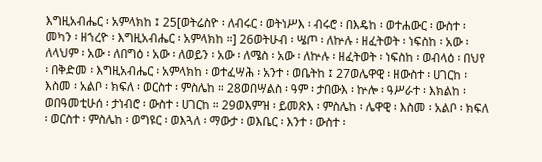እግዚአብሔር ፡ አምላክከ ፤ 25[ወትሬስዮ ፡ ለብሩር ፡ ወትነሥእ ፡ ብሩሮ ፡ በእዴከ ፡ ወተሐውር ፡ ውስተ ፡ መካን ፡ ዘኀረዮ ፡ እግዚአብሔር ፡ አምላክከ ።] 26ወትሁብ ፡ ሤጦ ፡ ለኵሉ ፡ ዘፈትወት ፡ ነፍስከ ፡ አው ፡ ለላህም ፡ አው ፡ ለበግዕ ፡ አው ፡ ለወይን ፡ አው ፡ ለሜስ ፡ አው ፡ ለኵሉ ፡ ዘፈትወት ፡ ነፍስከ ፡ ወብላዕ ፡ በህየ ፡ በቅድመ ፡ እግዚአብሔር ፡ አምላክከ ፡ ወተፈሣሕ ፡ አንተ ፡ ወቤትከ ፤ 27ወሌዋዊ ፡ ዘውስተ ፡ ሀገርከ ፡ እስመ ፡ አልቦ ፡ ክፍለ ፡ ወርስተ ፡ ምስሌከ ። 28ወበሣልስ ፡ ዓም ፡ ታበውእ ፡ ኵሎ ፡ ዓሥራተ ፡ እክልከ ፡ ወበዓመቲሁሰ ፡ ታነብሮ ፡ ውስተ ፡ ሀገርከ ። 29ወእምዝ ፡ ይመጽእ ፡ ምስሌከ ፡ ሌዋዊ ፡ እስመ ፡ አልቦ ፡ ክፍለ ፡ ወርስተ ፡ ምስሌከ ፡ ወግዩር ፡ ወእጓለ ፡ ማውታ ፡ ወእቤር ፡ እንተ ፡ ውስተ ፡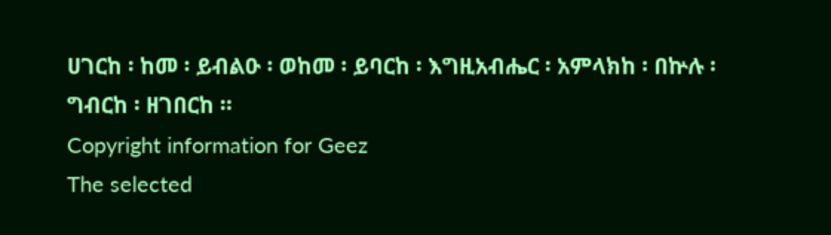ሀገርከ ፡ ከመ ፡ ይብልዑ ፡ ወከመ ፡ ይባርከ ፡ እግዚአብሔር ፡ አምላክከ ፡ በኵሉ ፡ ግብርከ ፡ ዘገበርከ ።
Copyright information for Geez
The selected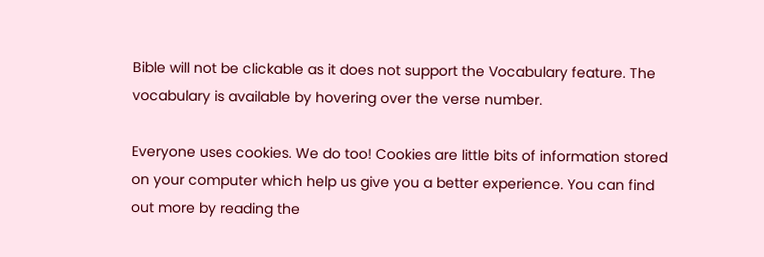Bible will not be clickable as it does not support the Vocabulary feature. The vocabulary is available by hovering over the verse number.

Everyone uses cookies. We do too! Cookies are little bits of information stored on your computer which help us give you a better experience. You can find out more by reading the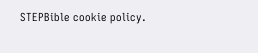STEPBible cookie policy.